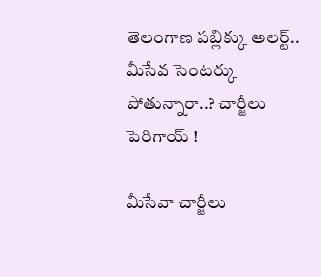తెలంగాణ పబ్లిక్కు అలర్ట్.. మీసేవ సెంటర్కు పోతున్నారా..? చార్జీలు పెరిగాయ్ !

మీసేవా చార్జీలు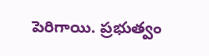పెరిగాయి. ప్రభుత్వం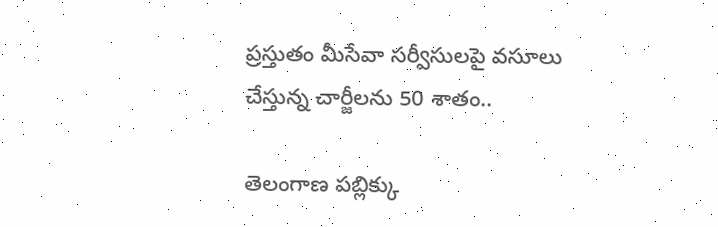ప్రస్తుతం మీసేవా సర్వీసులపై వసూలు చేస్తున్న చార్జీలను 50 శాతం..

తెలంగాణ పబ్లిక్కు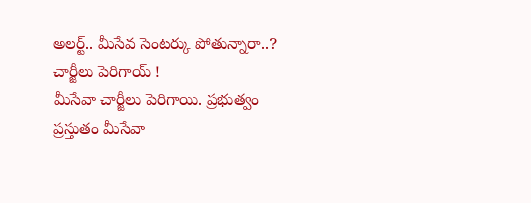అలర్ట్.. మీసేవ సెంటర్కు పోతున్నారా..? చార్జీలు పెరిగాయ్ !
మీసేవా చార్జీలు పెరిగాయి. ప్రభుత్వం ప్రస్తుతం మీసేవా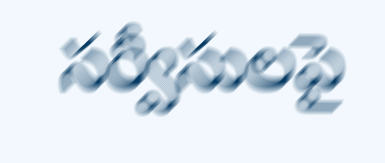సర్వీసులపై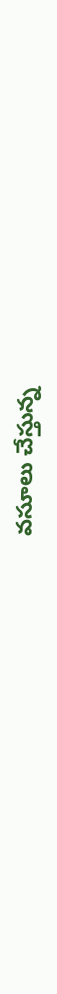వసూలు చేస్తున్న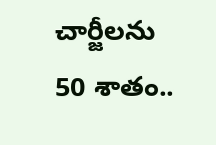చార్జీలను 50 శాతం..